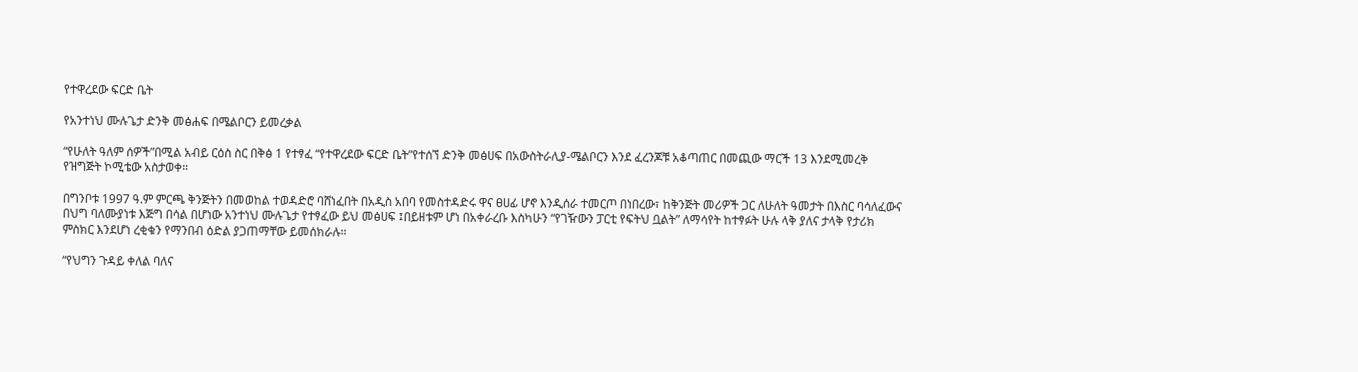የተዋረደው ፍርድ ቤት

የአንተነህ ሙሉጌታ ድንቅ መፅሐፍ በሜልቦርን ይመረቃል

“የሁለት ዓለም ሰዎች”በሚል አብይ ርዕስ ስር በቅፅ 1 የተፃፈ “የተዋረደው ፍርድ ቤት”የተሰኘ ድንቅ መፅሀፍ በአውስትራሊያ-ሜልቦርን እንደ ፈረንጆቹ አቆጣጠር በመጪው ማርች 13 እንደሚመረቅ የዝግጅት ኮሚቴው አስታወቀ።

በግንቦቱ 1997 ዓ.ም ምርጫ ቅንጅትን በመወከል ተወዳድሮ ባሸነፈበት በአዲስ አበባ የመስተዳድሩ ዋና ፀሀፊ ሆኖ እንዲሰራ ተመርጦ በነበረው፣ ከቅንጅት መሪዎች ጋር ለሁለት ዓመታት በእስር ባሳለፈውና በህግ ባለሙያነቱ እጅግ በሳል በሆነው አንተነህ ሙሉጌታ የተፃፈው ይህ መፅሀፍ ፤በይዘቱም ሆነ በአቀራረቡ እስካሁን “የገዥውን ፓርቲ የፍትህ ቧልት” ለማሳየት ከተፃፉት ሁሉ ላቅ ያለና ታላቅ የታሪክ ምስክር እንደሆነ ረቂቁን የማንበብ ዕድል ያጋጠማቸው ይመሰክራሉ።

“የህግን ጉዳይ ቀለል ባለና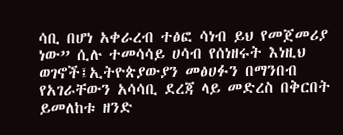ሳቢ በሆነ አቀራረብ ተፅፎ ሳነብ ይህ የመጀመሪያ ነው” ሲሉ ተመሳሳይ ሀሳብ የሰነዘሩት እነዚህ ወገኖች፤ኢትዮጵያውያን መፅሀፉን በማንበብ የአገራቸውን አሳሳቢ ደረጃ ላይ መድረስ በቅርበት ይመለከቱ ዘንድ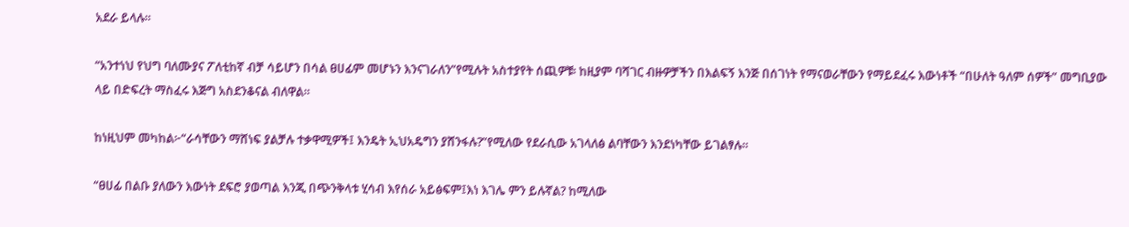አደራ ይላሉ።

“አንተነህ የህግ ባለሙያና ፖለቲከኛ ብቻ ሳይሆን በሳል ፀሀፊም መሆኑን እንናገራለን”የሚሉት አስተያየት ሰጪዎቹ፡ ከዚያም ባሻገር ብዙዎቻችን በእልፍኝ እንጅ በሰገነት የማናወራቸውን የማይደፈሩ እውነቶች “በሁለት ዓለም ሰዎች” መግቢያው ላይ በድፍረት ማስፈሩ እጅግ አስደንቆናል ብለዋል።

ከነዚህም መካከል፦“ራሳቸውን ማሸነፍ ያልቻሉ ተቃዋሚዎች፤ እንዴት ኢህአዴግን ያሸንፋሉ?”የሚለው የደራሲው አገላለፅ ልባቸውን እንደነካቸው ይገልፃሉ።

“ፀሀፊ በልቡ ያለውን እውነት ደፍሮ ያወጣል እንጂ በጭንቅላቱ ሂሳብ እየሰራ አይፅፍም፤እነ እገሌ ምን ይሉኛል? ከሚለው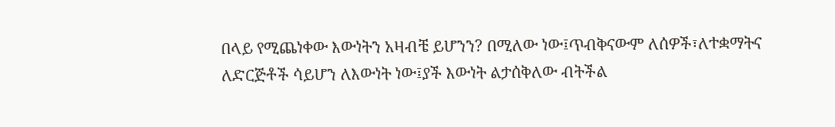በላይ የሚጨነቀው እውነትን አዛብቼ ይሆንን? በሚለው ነው፤ጥብቅናውም ለሰዎች፣ለተቋማትና ለድርጅቶች ሳይሆን ለእውነት ነው፤ያች እውነት ልታሰቅለው ብትችል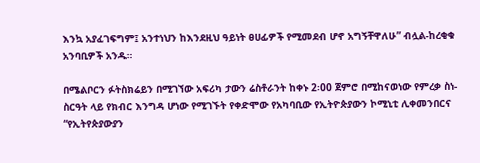እንኳ አያፈገፍግም፤ አንተነህን ከእንደዚህ ዓይነት ፀሀፊዎች የሚመደብ ሆኖ አግኝቸዋለሁ” ብሏል-ከረቂቁ አንባቢዎች አንዱ።

በሜልቦርን ፉትስክሬይን በሚገኘው አፍሪካ ታውን ሬስቶራንት ከቀኑ 2፡00 ጀምሮ በሚከናወነው የምረቃ ስነ-ስርዓት ላይ የክብር እንግዳ ሆነው የሚገኙት የቀድሞው የአካባቢው የኢትዮጵያውን ኮሚኒቲ ሊቀመንበርና “የኢትየጵያውያን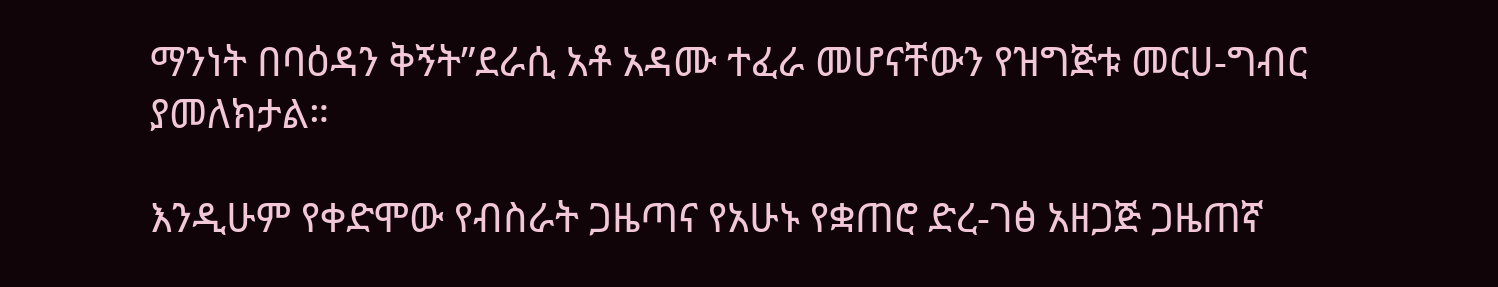ማንነት በባዕዳን ቅኝት”ደራሲ አቶ አዳሙ ተፈራ መሆናቸውን የዝግጅቱ መርሀ-ግብር ያመለክታል።

እንዲሁም የቀድሞው የብስራት ጋዜጣና የአሁኑ የቋጠሮ ድረ-ገፅ አዘጋጅ ጋዜጠኛ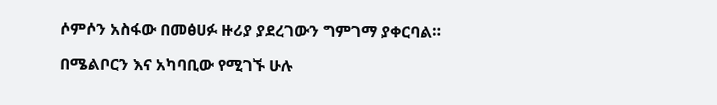ሶምሶን አስፋው በመፅሀፉ ዙሪያ ያደረገውን ግምገማ ያቀርባል።

በሜልቦርን እና አካባቢው የሚገኙ ሁሉ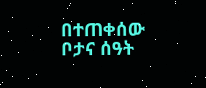በተጠቀሰው ቦታና ሰዓት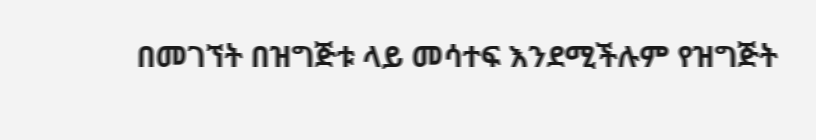በመገኘት በዝግጅቱ ላይ መሳተፍ እንደሚችሉም የዝግጅት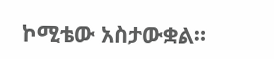ኮሚቴው አስታውቋል።